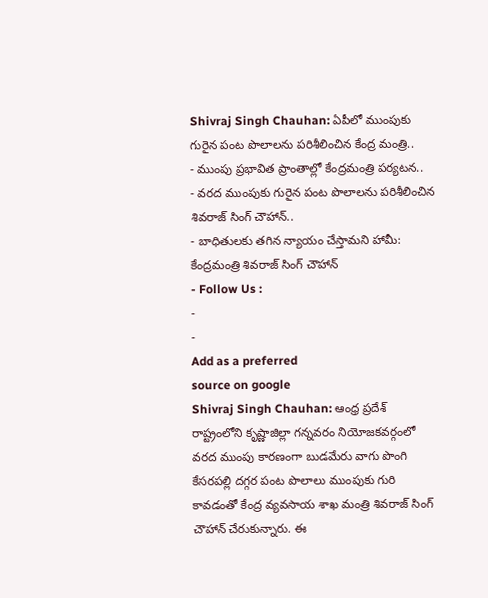Shivraj Singh Chauhan: ఏపీలో ముంపుకు గురైన పంట పొలాలను పరిశీలించిన కేంద్ర మంత్రి..
- ముంపు ప్రభావిత ప్రాంతాల్లో కేంద్రమంత్రి పర్యటన..
- వరద ముంపుకు గురైన పంట పొలాలను పరిశీలించిన శివరాజ్ సింగ్ చౌహాన్..
- బాధితులకు తగిన న్యాయం చేస్తామని హామీ: కేంద్రమంత్రి శివరాజ్ సింగ్ చౌహాన్
- Follow Us :
-
-
Add as a preferred
source on google
Shivraj Singh Chauhan: ఆంధ్ర ప్రదేశ్ రాష్ట్రంలోని కృష్ణాజిల్లా గన్నవరం నియోజకవర్గంలో వరద ముంపు కారణంగా బుడమేరు వాగు పొంగి కేసరపల్లి దగ్గర పంట పొలాలు ముంపుకు గురి కావడంతో కేంద్ర వ్యవసాయ శాఖ మంత్రి శివరాజ్ సింగ్ చౌహాన్ చేరుకున్నారు. ఈ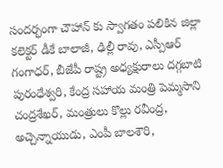సందర్భంగా చౌహాన్ కు స్వాగతం పలికిన జిల్లా కలెక్టర్ డీకే బాలాజీ, ఢిల్లీ రావు, ఎస్పీఆర్ గంగాధర్, బీజేపీ రాష్ట్ర అధ్యక్షురాలు దగ్గబాటి పురంధేశ్వరి, కేంద్ర సహాయ మంత్రి పెమ్మసాని చంద్రశేఖర్, మంత్రులు కొల్లు రవీంద్ర, అచ్చెన్నాయుడు, ఎంపీ బాలశౌరి,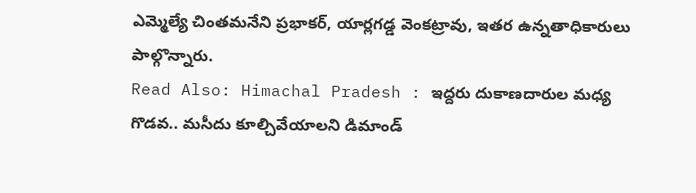ఎమ్మెల్యే చింతమనేని ప్రభాకర్, యార్లగడ్డ వెంకట్రావు, ఇతర ఉన్నతాధికారులు పాల్గొన్నారు.
Read Also: Himachal Pradesh : ఇద్దరు దుకాణదారుల మధ్య గొడవ.. మసీదు కూల్చివేయాలని డిమాండ్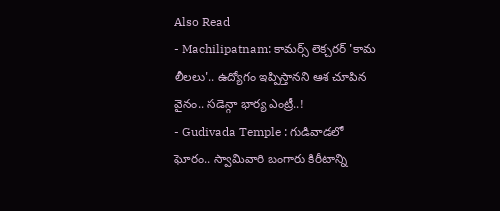Also Read
- Machilipatnam: కామర్స్ లెక్చరర్ 'కామ లీలలు'.. ఉద్యోగం ఇప్పిస్తానని ఆశ చూపిన వైనం.. సడెన్గా భార్య ఎంట్రీ..!
- Gudivada Temple : గుడివాడలో ఘోరం.. స్వామివారి బంగారు కిరీటాన్ని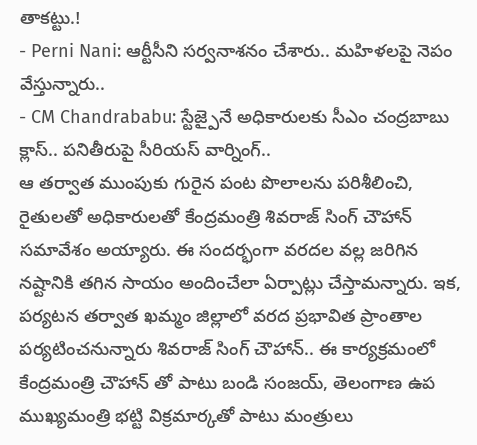తాకట్టు.!
- Perni Nani: ఆర్టీసీని సర్వనాశనం చేశారు.. మహిళలపై నెపం వేస్తున్నారు..
- CM Chandrababu: స్టేజ్పైనే అధికారులకు సీఎం చంద్రబాబు క్లాస్.. పనితీరుపై సీరియస్ వార్నింగ్..
ఆ తర్వాత ముంపుకు గురైన పంట పొలాలను పరిశీలించి, రైతులతో అధికారులతో కేంద్రమంత్రి శివరాజ్ సింగ్ చౌహాన్ సమావేశం అయ్యారు. ఈ సందర్భంగా వరదల వల్ల జరిగిన నష్టానికి తగిన సాయం అందించేలా ఏర్పాట్లు చేస్తామన్నారు. ఇక, పర్యటన తర్వాత ఖమ్మం జిల్లాలో వరద ప్రభావిత ప్రాంతాల పర్యటించనున్నారు శివరాజ్ సింగ్ చౌహాన్.. ఈ కార్యక్రమంలో కేంద్రమంత్రి చౌహాన్ తో పాటు బండి సంజయ్, తెలంగాణ ఉప ముఖ్యమంత్రి భట్టి విక్రమార్కతో పాటు మంత్రులు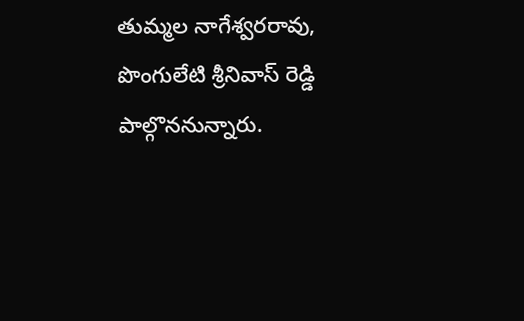తుమ్మల నాగేశ్వరరావు, పొంగులేటి శ్రీనివాస్ రెడ్డి పాల్గొననున్నారు.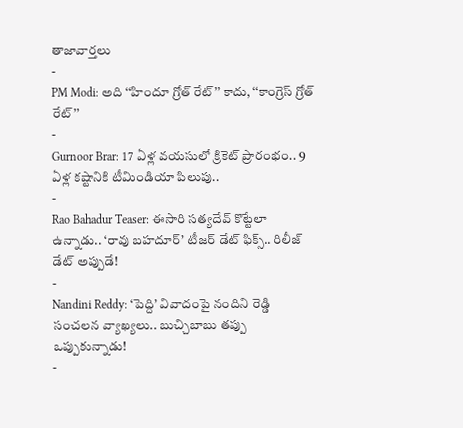తాజావార్తలు
-
PM Modi: అది ‘‘హిందూ గ్రోత్ రేట్’’ కాదు, ‘‘కాంగ్రెస్ గ్రోత్ రేట్’’
-
Gurnoor Brar: 17 ఏళ్ల వయసులో క్రికెట్ ప్రారంభం.. 9 ఏళ్ల కష్టానికి టీమిండియా పిలుపు..
-
Rao Bahadur Teaser: ఈసారి సత్యదేవ్ కొట్టేలా ఉన్నాడు.. ‘రావు బహదూర్’ టీజర్ డేట్ ఫిక్స్.. రిలీజ్ డేట్ అప్పుడే!
-
Nandini Reddy: ‘పెద్ది’ వివాదంపై నందిని రెడ్డి సంచలన వ్యాఖ్యలు.. బుచ్చిబాబు తప్పు ఒప్పుకున్నాడు!
-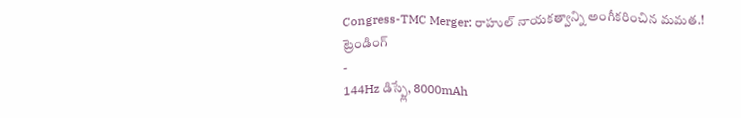Congress-TMC Merger: రాహుల్ నాయకత్వాన్ని అంగీకరించిన మమత.!
ట్రెండింగ్
-
144Hz డిస్ప్లే, 8000mAh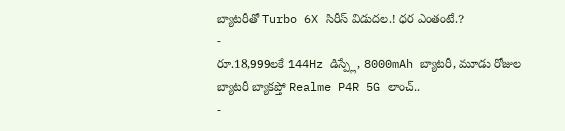బ్యాటరీతో Turbo 6X సిరీస్ విడుదల.! ధర ఎంతంటే.?
-
రూ.18,999లకే 144Hz డిస్ప్లే, 8000mAh బ్యాటరీ, మూడు రోజుల బ్యాటరీ బ్యాకప్తో Realme P4R 5G లాంచ్..
-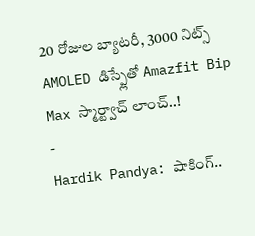20 రోజుల బ్యాటరీ, 3000 నిట్స్ AMOLED డిస్ప్లేతో Amazfit Bip Max స్మార్ట్వాచ్ లాంచ్..!
-
Hardik Pandya: షాకింగ్..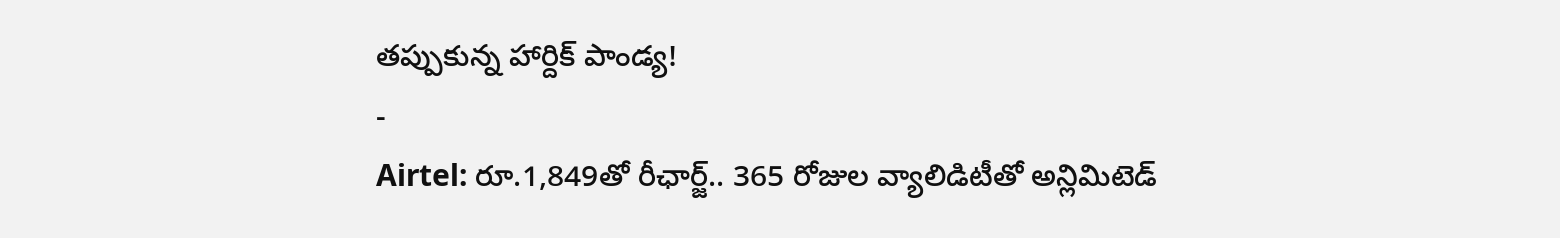తప్పుకున్న హార్దిక్ పాండ్య!
-
Airtel: రూ.1,849తో రీఛార్జ్.. 365 రోజుల వ్యాలిడిటీతో అన్లిమిటెడ్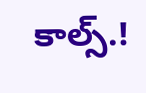కాల్స్.!